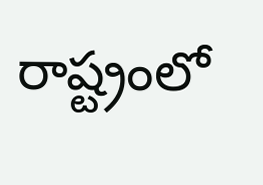రాష్ట్రంలో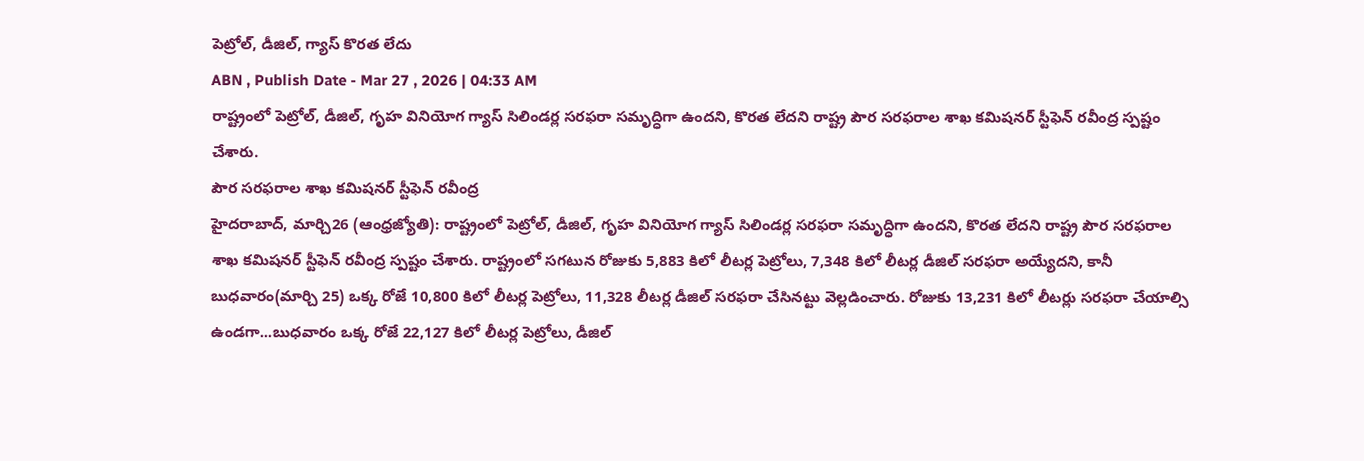పెట్రోల్, డీజిల్, గ్యాస్ కొరత లేదు
ABN , Publish Date - Mar 27 , 2026 | 04:33 AM
రాష్ట్రంలో పెట్రోల్, డీజిల్, గృహ వినియోగ గ్యాస్ సిలిండర్ల సరఫరా సమృద్ధిగా ఉందని, కొరత లేదని రాష్ట్ర పౌర సరఫరాల శాఖ కమిషనర్ స్టీఫెన్ రవీంద్ర స్పష్టం చేశారు.
పౌర సరఫరాల శాఖ కమిషనర్ స్టీఫెన్ రవీంద్ర
హైదరాబాద్, మార్చి26 (ఆంధ్రజ్యోతి): రాష్ట్రంలో పెట్రోల్, డీజిల్, గృహ వినియోగ గ్యాస్ సిలిండర్ల సరఫరా సమృద్ధిగా ఉందని, కొరత లేదని రాష్ట్ర పౌర సరఫరాల శాఖ కమిషనర్ స్టీఫెన్ రవీంద్ర స్పష్టం చేశారు. రాష్ట్రంలో సగటున రోజుకు 5,883 కిలో లీటర్ల పెట్రోలు, 7,348 కిలో లీటర్ల డీజిల్ సరఫరా అయ్యేదని, కానీ బుధవారం(మార్చి 25) ఒక్క రోజే 10,800 కిలో లీటర్ల పెట్రోలు, 11,328 లీటర్ల డీజిల్ సరఫరా చేసినట్టు వెల్లడించారు. రోజుకు 13,231 కిలో లీటర్లు సరఫరా చేయాల్సి ఉండగా...బుధవారం ఒక్క రోజే 22,127 కిలో లీటర్ల పెట్రోలు, డీజిల్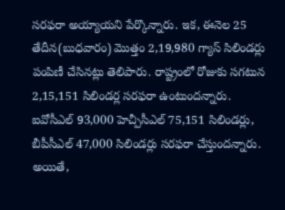సరఫరా అయ్యాయని పేర్కొన్నారు. ఇక, ఈనెల 25 తేదీన(బుధవారం) మొత్తం 2,19,980 గ్యాస్ సిలిండర్లు పంపిణీ చేసినట్లు తెలిపారు. రాష్ట్రంలో రోజుకు సగటున 2,15,151 సిలిండర్ల సరఫరా ఉంటుందన్నారు. ఐవోసీఎల్ 93,000 హెచ్పీసీఎల్ 75,151 సిలిండర్లు, బీపీసీఎల్ 47,000 సిలిండర్లు సరఫరా చేస్తుందన్నారు. అయితే,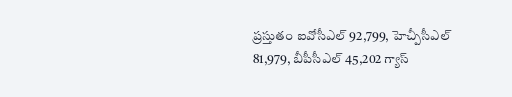ప్రస్తుతం ఐవోసీఎల్ 92,799, హెచ్పీసీఎల్ 81,979, బీపీసీఎల్ 45,202 గ్యాస్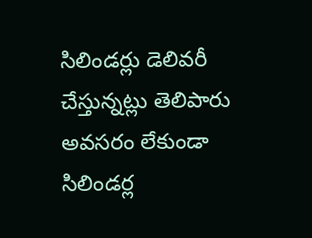సిలిండర్లు డెలివరీ చేస్తున్నట్లు తెలిపారు అవసరం లేకుండా సిలిండర్ల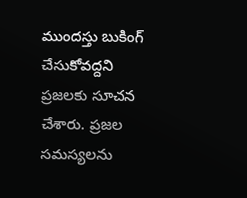ముందస్తు బుకింగ్ చేసుకోవద్దని ప్రజలకు సూచన చేశారు. ప్రజల సమస్యలను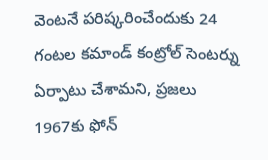వెంటనే పరిష్కరించేందుకు 24 గంటల కమాండ్ కంట్రోల్ సెంటర్ను ఏర్పాటు చేశామని, ప్రజలు 1967కు ఫోన్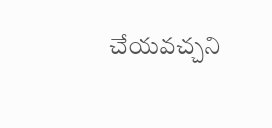చేయవచ్చని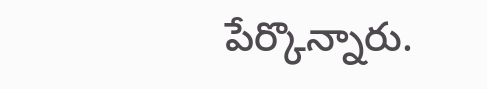పేర్కొన్నారు.